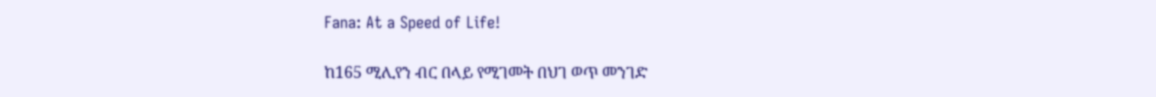Fana: At a Speed of Life!

ከ165 ሚሊየን ብር በላይ የሚገመት በህገ ወጥ መንገድ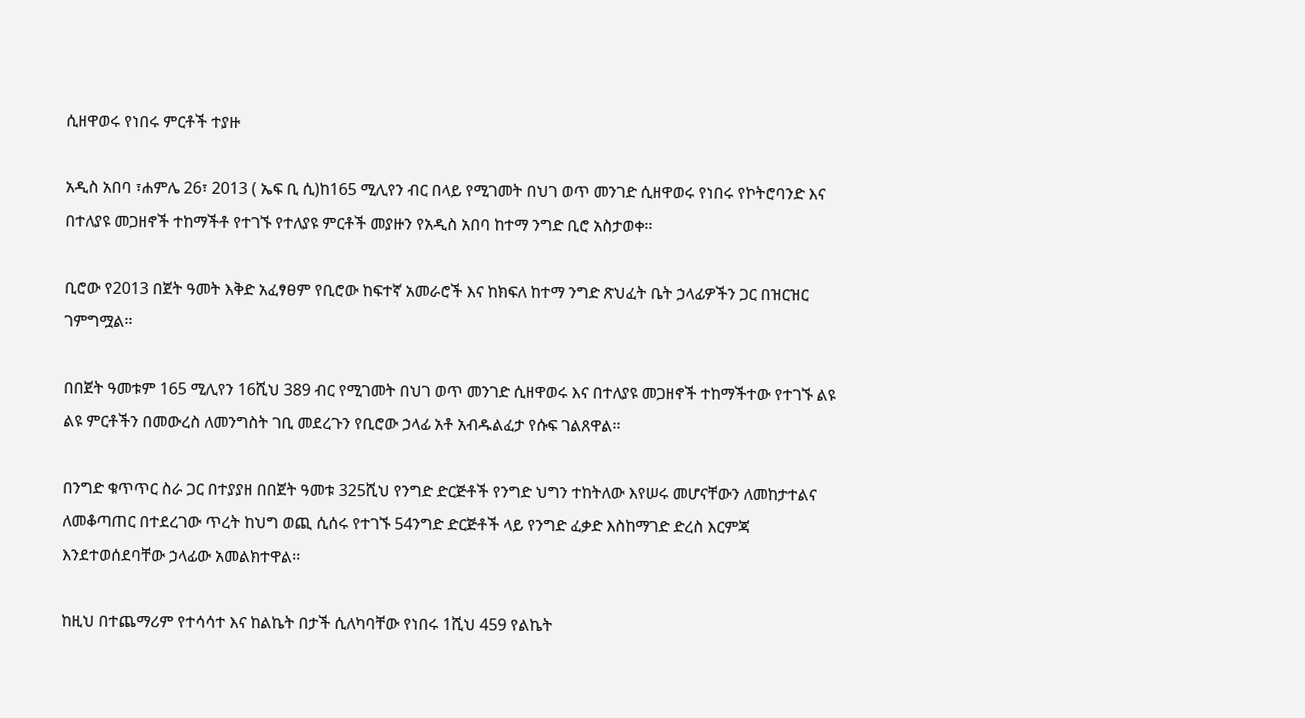ሲዘዋወሩ የነበሩ ምርቶች ተያዙ

አዲስ አበባ ፣ሐምሌ 26፣ 2013 ( ኤፍ ቢ ሲ)ከ165 ሚሊየን ብር በላይ የሚገመት በህገ ወጥ መንገድ ሲዘዋወሩ የነበሩ የኮትሮባንድ እና በተለያዩ መጋዘኖች ተከማችቶ የተገኙ የተለያዩ ምርቶች መያዙን የአዲስ አበባ ከተማ ንግድ ቢሮ አስታወቀ፡፡

ቢሮው የ2013 በጀት ዓመት እቅድ አፈፃፀም የቢሮው ከፍተኛ አመራሮች እና ከክፍለ ከተማ ንግድ ጽህፈት ቤት ኃላፊዎችን ጋር በዝርዝር ገምግሟል፡፡

በበጀት ዓመቱም 165 ሚሊየን 16ሺህ 389 ብር የሚገመት በህገ ወጥ መንገድ ሲዘዋወሩ እና በተለያዩ መጋዘኖች ተከማችተው የተገኙ ልዩ ልዩ ምርቶችን በመውረስ ለመንግስት ገቢ መደረጉን የቢሮው ኃላፊ አቶ አብዱልፈታ የሱፍ ገልጸዋል፡፡

በንግድ ቁጥጥር ስራ ጋር በተያያዘ በበጀት ዓመቱ 325ሺህ የንግድ ድርጅቶች የንግድ ህግን ተከትለው እየሠሩ መሆናቸውን ለመከታተልና ለመቆጣጠር በተደረገው ጥረት ከህግ ወጪ ሲሰሩ የተገኙ 54ንግድ ድርጅቶች ላይ የንግድ ፈቃድ እስከማገድ ድረስ እርምጃ እንደተወሰደባቸው ኃላፊው አመልክተዋል፡፡

ከዚህ በተጨማሪም የተሳሳተ እና ከልኬት በታች ሲለካባቸው የነበሩ 1ሺህ 459 የልኬት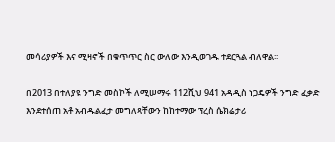መሳሪያዎች እና ሚዛኖች በቁጥጥር ስር ውለው እንዲወገዱ ተደርጓል ብለዋል፡፡

በ2013 በተለያዩ ንግድ መስኮች ለሚሠማሩ 112ሺህ 941 አዳዲስ ነጋዴዎች ንግድ ፈቃድ እንደተሰጠ አቶ አብዱልፈታ መግለጻቸውን ከከተማው ፕረስ ሴክሬታሪ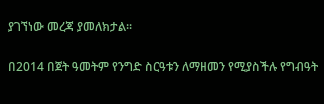ያገኘነው መረጃ ያመለክታል፡፡

በ2014 በጀት ዓመትም የንግድ ስርዓቱን ለማዘመን የሚያስችሉ የግብዓት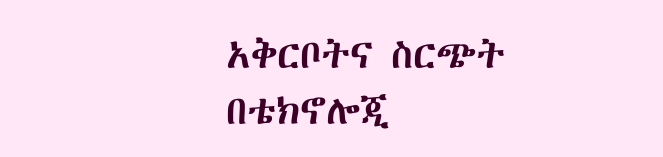አቅርቦትና ስርጭት በቴክኖሎጂ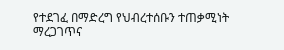የተደገፈ በማድረግ የህብረተሰቡን ተጠቃሚነት ማረጋገጥና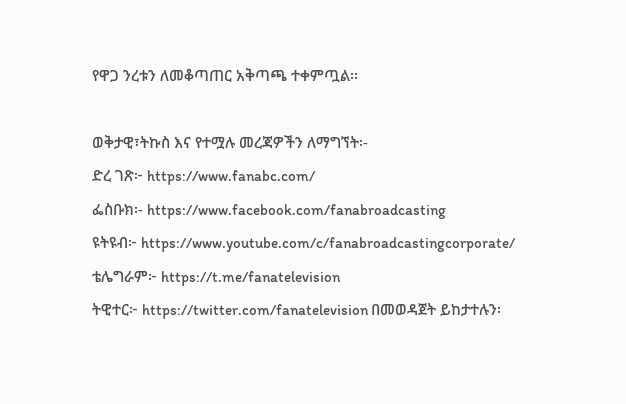የዋጋ ንረቱን ለመቆጣጠር አቅጣጫ ተቀምጧል፡፡

ወቅታዊ፣ትኩስ እና የተሟሉ መረጃዎችን ለማግኘት፡-
ድረ ገጽ፦ https://www.fanabc.com/
ፌስቡክ፡- https://www.facebook.com/fanabroadcasting
ዩትዩብ፦ https://www.youtube.com/c/fanabroadcastingcorporate/
ቴሌግራም፦ https://t.me/fanatelevision
ትዊተር፦ https://twitter.com/fanatelevision በመወዳጀት ይከታተሉን፡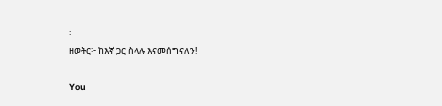፡
ዘወትር፦ ከእኛ ጋር ስላሉ እናመሰግናለን!

You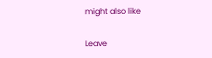might also like

Leave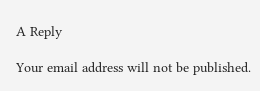A Reply

Your email address will not be published.